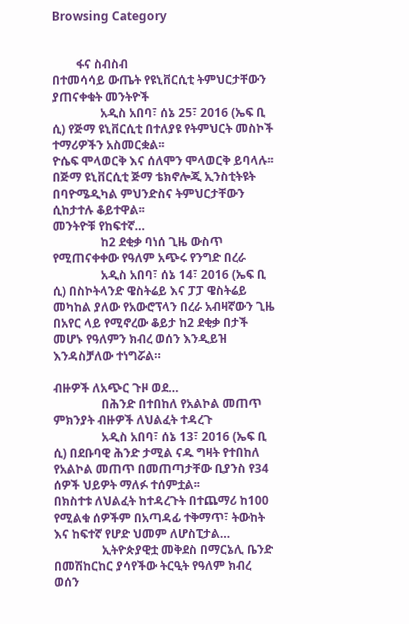Browsing Category


        ፋና ስብስብ
በተመሳሳይ ውጤት የዩኒቨርሲቲ ትምህርታቸውን ያጠናቀቁት መንትዮች
                አዲስ አበባ፣ ሰኔ 25፣ 2016 (ኤፍ ቢ ሲ) የጅማ ዩኒቨርሲቲ በተለያዩ የትምህርት መስኮች ተማሪዎችን አስመርቋል፡፡
ዮሴፍ ሞላወርቅ እና ሰለሞን ሞላወርቅ ይባላሉ፡፡ በጅማ ዩኒቨርሲቲ ጅማ ቴክኖሎጂ ኢንስቲትዩት በባዮሜዲካል ምህንድስና ትምህርታቸውን ሲከታተሉ ቆይተዋል፡፡
መንትዮቹ የከፍተኛ…
                ከ2 ደቂቃ ባነሰ ጊዜ ውስጥ የሚጠናቀቀው የዓለም አጭሩ የንግድ በረራ
                አዲስ አበባ፣ ሰኔ 14፣ 2016 (ኤፍ ቢ ሲ) በስኮትላንድ ዌስትሬይ እና ፓፓ ዌስትሬይ መካከል ያለው የአውሮፕላን በረራ አብዛኛውን ጊዜ በአየር ላይ የሚኖረው ቆይታ ከ2 ደቂቃ በታች መሆኑ የዓለምን ክብረ ወሰን እንዲይዝ እንዳስቻለው ተነግሯል።

ብዙዎች ለአጭር ጉዞ ወደ…
                በሕንድ በተበከለ የአልኮል መጠጥ ምክንያት ብዙዎች ለህልፈት ተዳረጉ
                አዲስ አበባ፣ ሰኔ 13፣ 2016 (ኤፍ ቢ ሲ) በደቡባዊ ሕንድ ታሚል ናዱ ግዛት የተበከለ የአልኮል መጠጥ በመጠጣታቸው ቢያንስ የ34 ሰዎች ህይዎት ማለፉ ተሰምቷል፡፡
በክስተቱ ለህልፈት ከተዳረጉት በተጨማሪ ከ100 የሚልቁ ሰዎችም በአጣዳፊ ተቅማጥ፣ ትውከት እና ከፍተኛ የሆድ ህመም ለሆስፒታል…
                ኢትዮጵያዊቷ መቅደስ በማርኔሊ ቤንድ በመሽከርከር ያሳየችው ትርዒት የዓለም ክብረ ወሰን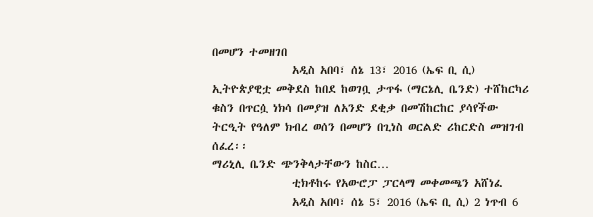በመሆን ተመዘገበ
                አዲስ አበባ፣ ሰኔ 13፣ 2016 (ኤፍ ቢ ሲ) ኢትዮጵያዊቷ መቅደስ ከበደ ከወገቧ ታጥፋ (ማርኔሊ ቤንድ) ተሸከርካሪ ቁስን በጥርሷ ነክሳ በመያዝ ለአንድ ደቂቃ በመሽከርከር ያሳየችው ትርዒት የዓለም ክብረ ወሰን በመሆን በጊነስ ወርልድ ሪከርድስ መዝገብ ሰፈረ፡፡
ማሪኒሊ ቤንድ ጭንቅላታቸውን ከስር…
                ቲክቶከሩ የአውሮፓ ፓርላማ መቀመጫን አሸነፈ
                አዲስ አበባ፣ ሰኔ 5፣ 2016 (ኤፍ ቢ ሲ) 2 ነጥብ 6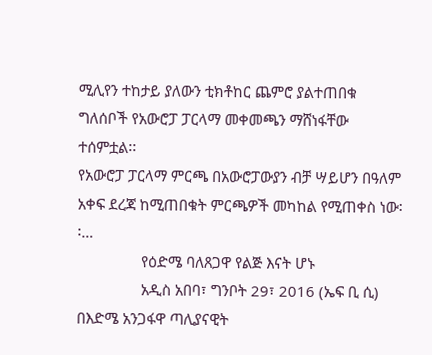ሚሊየን ተከታይ ያለውን ቲክቶከር ጨምሮ ያልተጠበቁ ግለሰቦች የአውሮፓ ፓርላማ መቀመጫን ማሸነፋቸው ተሰምቷል፡፡
የአውሮፓ ፓርላማ ምርጫ በአውሮፓውያን ብቻ ሣይሆን በዓለም አቀፍ ደረጃ ከሚጠበቁት ምርጫዎች መካከል የሚጠቀስ ነው፡፡…
                የዕድሜ ባለጸጋዋ የልጅ እናት ሆኑ
                አዲስ አበባ፣ ግንቦት 29፣ 2016 (ኤፍ ቢ ሲ) በእድሜ አንጋፋዋ ጣሊያናዊት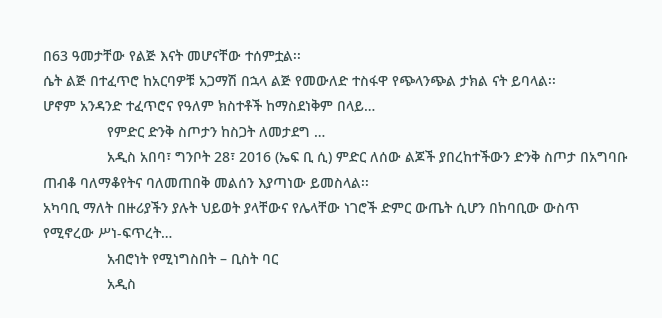በ63 ዓመታቸው የልጅ እናት መሆናቸው ተሰምቷል፡፡
ሴት ልጅ በተፈጥሮ ከአርባዎቹ አጋማሽ በኋላ ልጅ የመውለድ ተስፋዋ የጭላንጭል ታክል ናት ይባላል፡፡
ሆኖም አንዳንድ ተፈጥሮና የዓለም ክስተቶች ከማስደነቅም በላይ…
                የምድር ድንቅ ስጦታን ከስጋት ለመታደግ …
                አዲስ አበባ፣ ግንቦት 28፣ 2016 (ኤፍ ቢ ሲ) ምድር ለሰው ልጆች ያበረከተችውን ድንቅ ስጦታ በአግባቡ ጠብቆ ባለማቆየትና ባለመጠበቅ መልሰን እያጣነው ይመስላል፡፡
አካባቢ ማለት በዙሪያችን ያሉት ህይወት ያላቸውና የሌላቸው ነገሮች ድምር ውጤት ሲሆን በከባቢው ውስጥ የሚኖረው ሥነ-ፍጥረት…
                አብሮነት የሚነግስበት – ቢስት ባር
                አዲስ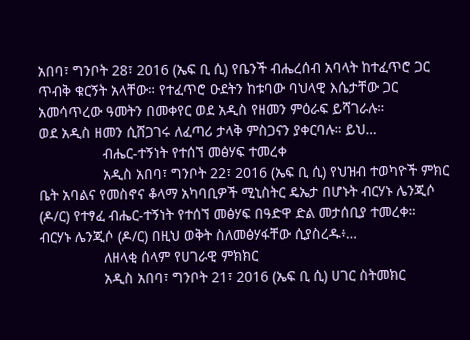አበባ፣ ግንቦት 28፣ 2016 (ኤፍ ቢ ሲ) የቤንች ብሔረሰብ አባላት ከተፈጥሮ ጋር ጥብቅ ቁርኝት አላቸው። የተፈጥሮ ዑደትን ከቱባው ባህላዊ እሴታቸው ጋር አመሳጥረው ዓመትን በመቀየር ወደ አዲስ የዘመን ምዕራፍ ይሻገራሉ።
ወደ አዲስ ዘመን ሲሸጋገሩ ለፈጣሪ ታላቅ ምስጋናን ያቀርባሉ። ይህ…
                ብሔር-ተኝነት የተሰኘ መፅሃፍ ተመረቀ
                አዲስ አበባ፣ ግንቦት 22፣ 2016 (ኤፍ ቢ ሲ) የህዝብ ተወካዮች ምክር ቤት አባልና የመስኖና ቆላማ አካባቢዎች ሚኒስትር ዴኤታ በሆኑት ብርሃኑ ሌንጂሶ (ዶ/ር) የተፃፈ ብሔር-ተኝነት የተሰኘ መፅሃፍ በዓድዋ ድል መታሰቢያ ተመረቀ።
ብርሃኑ ሌንጂሶ (ዶ/ር) በዚህ ወቅት ስለመፅሃፋቸው ሲያስረዱ፥…
                ለዘላቂ ሰላም የሀገራዊ ምክክር
                አዲስ አበባ፣ ግንቦት 21፣ 2016 (ኤፍ ቢ ሲ) ሀገር ስትመክር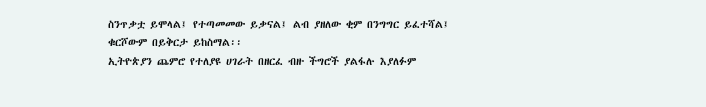ስንጥቃቷ ይሞላል፤ የተጣመመው ይቃናል፤ ልብ ያዘለው ቂም በንግግር ይፈተሻል፤ ቁርሾውም በይቅርታ ይከስማል፡፡
ኢትዮጵያን ጨምሮ የተለያዩ ሀገራት በዘርፈ ብዙ ችግሮች ያልፋሉ እያለፉም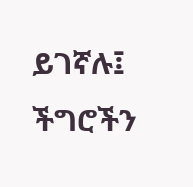ይገኛሉ፤ ችግሮችን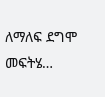ለማለፍ ደግሞ መፍትሄ…